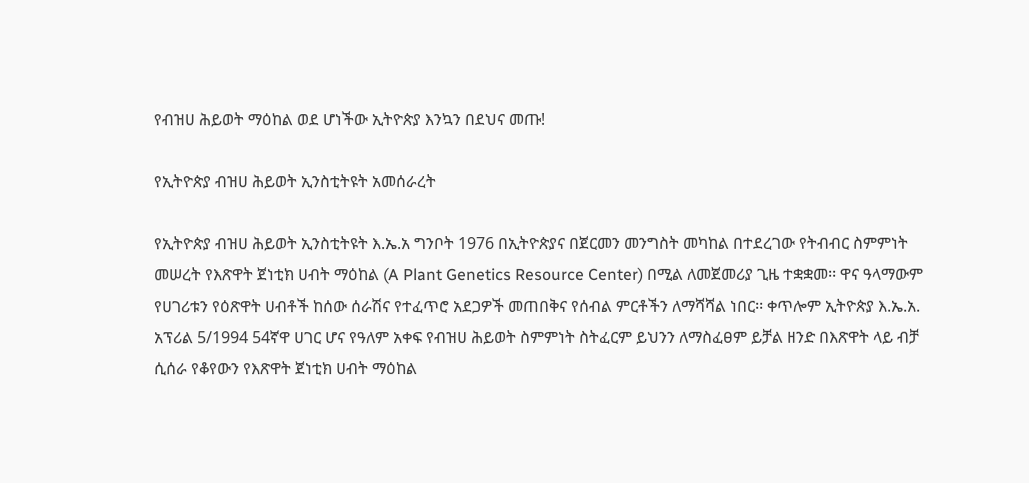የብዝሀ ሕይወት ማዕከል ወደ ሆነችው ኢትዮጵያ እንኳን በደህና መጡ!

የኢትዮጵያ ብዝሀ ሕይወት ኢንስቲትዩት አመሰራረት

የኢትዮጵያ ብዝሀ ሕይወት ኢንስቲትዩት እ.ኤ.አ ግንቦት 1976 በኢትዮጵያና በጀርመን መንግስት መካከል በተደረገው የትብብር ስምምነት መሠረት የእጽዋት ጀነቲክ ሀብት ማዕከል (A Plant Genetics Resource Center) በሚል ለመጀመሪያ ጊዜ ተቋቋመ፡፡ ዋና ዓላማውም የሀገሪቱን የዕጽዋት ሀብቶች ከሰው ሰራሽና የተፈጥሮ አደጋዎች መጠበቅና የሰብል ምርቶችን ለማሻሻል ነበር፡፡ ቀጥሎም ኢትዮጵያ እ.ኤ.አ. አፕሪል 5/1994 54ኛዋ ሀገር ሆና የዓለም አቀፍ የብዝሀ ሕይወት ስምምነት ስትፈርም ይህንን ለማስፈፀም ይቻል ዘንድ በእጽዋት ላይ ብቻ ሲሰራ የቆየውን የእጽዋት ጀነቲክ ሀብት ማዕከል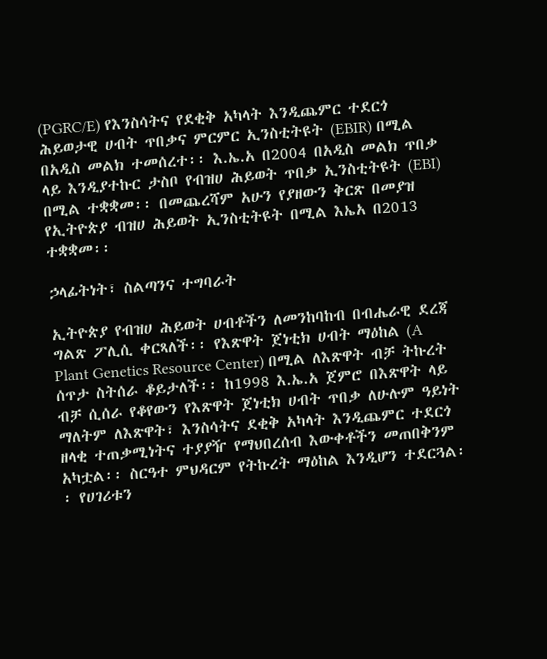(PGRC/E) የእንስሳትና የደቂቅ አካላት እንዲጨምር ተደርጎ ሕይወታዊ ሀብት ጥበቃና ምርምር ኢንስቲትዩት (EBIR) በሚል በአዲስ መልክ ተመሰረተ፡፡ እ.ኤ.አ በ2004 በአዲስ መልክ ጥበቃ ላይ እንዲያተኩር ታስቦ የብዝሀ ሕይወት ጥበቃ ኢንስቲትዩት (EBI) በሚል ተቋቋመ፡፡ በመጨረሻም አሁን የያዘውን ቅርጽ በመያዝ የኢትዮጵያ ብዝሀ ሕይወት ኢንስቲትዩት በሚል እኤአ በ2013 ተቋቋመ፡፡

ኃላፊትነት፣ ስልጣንና ተግባራት

ኢትዮጵያ የብዝሀ ሕይወት ሀብቶችን ለመንከባከብ በብሔራዊ ደረጃ ግልጽ ፖሊሲ ቀርጻለች፡፡ የእጽዋት ጀነቲክ ሀብት ማዕከል (A Plant Genetics Resource Center) በሚል ለእጽዋት ብቻ ትኩረት ሰጥታ ስትሰራ ቆይታለች፡፡ ከ1998 እ.ኤ.አ ጀምሮ በእጽዋት ላይ ብቻ ሲሰራ የቆየውን የእጽዋት ጀነቲክ ሀብት ጥበቃ ለሁሉም ዓይነት ማለትም ለእጽዋት፣ እንስሳትና ደቂቅ አካላት እንዲጨምር ተደርጎ ዘላቂ ተጠቃሚነትና ተያያዥ የማህበረሰብ እውቀቶችን መጠበቅንም አካቷል፡፡ ስርዓተ ምህዳርም የትኩረት ማዕከል እንዲሆን ተደርጓል፡፡ የሀገሪቱን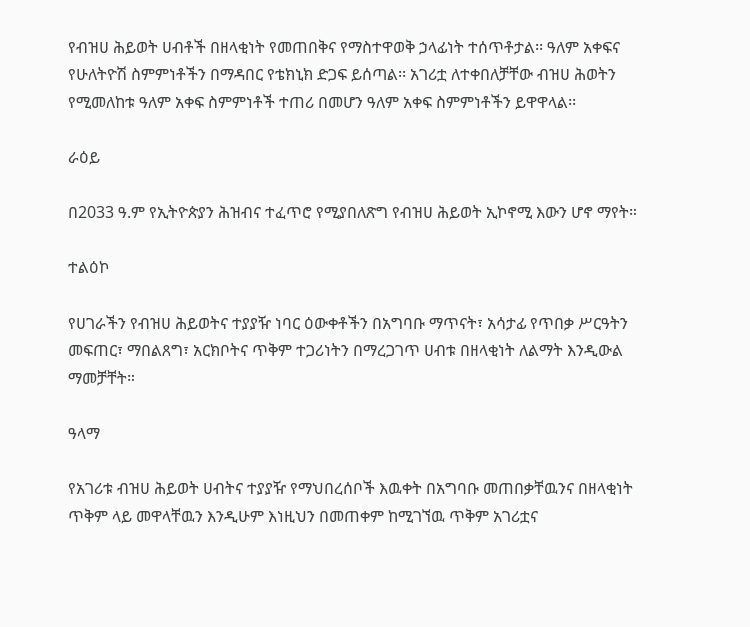የብዝሀ ሕይወት ሀብቶች በዘላቂነት የመጠበቅና የማስተዋወቅ ኃላፊነት ተሰጥቶታል፡፡ ዓለም አቀፍና የሁለትዮሽ ስምምነቶችን በማዳበር የቴክኒክ ድጋፍ ይሰጣል፡፡ አገሪቷ ለተቀበለቻቸው ብዝሀ ሕወትን የሚመለከቱ ዓለም አቀፍ ስምምነቶች ተጠሪ በመሆን ዓለም አቀፍ ስምምነቶችን ይዋዋላል፡፡

ራዕይ

በ2033 ዓ.ም የኢትዮጵያን ሕዝብና ተፈጥሮ የሚያበለጽግ የብዝሀ ሕይወት ኢኮኖሚ እውን ሆኖ ማየት።

ተልዕኮ

የሀገራችን የብዝሀ ሕይወትና ተያያዥ ነባር ዕውቀቶችን በአግባቡ ማጥናት፣ አሳታፊ የጥበቃ ሥርዓትን መፍጠር፣ ማበልጸግ፣ አርክቦትና ጥቅም ተጋሪነትን በማረጋገጥ ሀብቱ በዘላቂነት ለልማት እንዲውል ማመቻቸት።

ዓላማ

የአገሪቱ ብዝሀ ሕይወት ሀብትና ተያያዥ የማህበረሰቦች እዉቀት በአግባቡ መጠበቃቸዉንና በዘላቂነት ጥቅም ላይ መዋላቸዉን እንዲሁም እነዚህን በመጠቀም ከሚገኘዉ ጥቅም አገሪቷና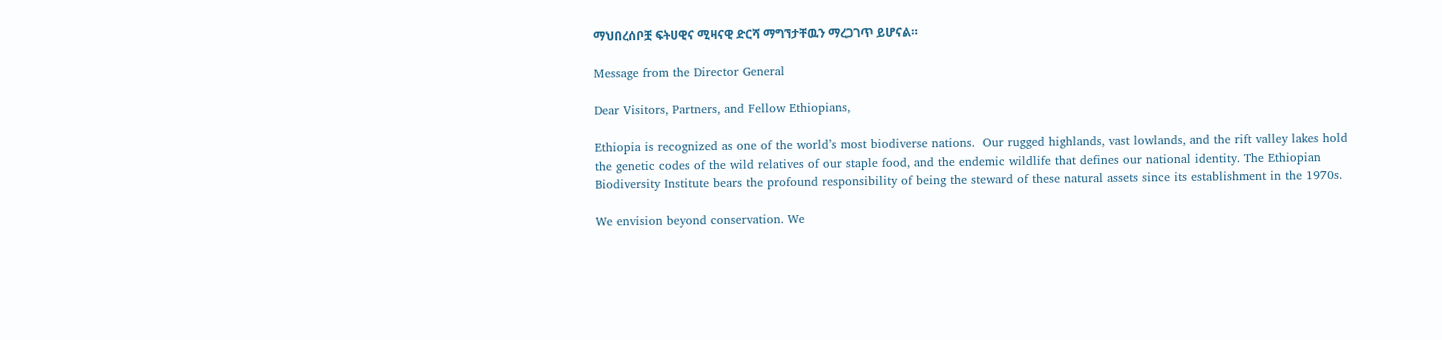ማህበረሰቦቿ ፍትሀዊና ሚዛናዊ ድርሻ ማግኘታቸዉን ማረጋገጥ ይሆናል።

Message from the Director General

Dear Visitors, Partners, and Fellow Ethiopians,

Ethiopia is recognized as one of the world’s most biodiverse nations.  Our rugged highlands, vast lowlands, and the rift valley lakes hold the genetic codes of the wild relatives of our staple food, and the endemic wildlife that defines our national identity. The Ethiopian Biodiversity Institute bears the profound responsibility of being the steward of these natural assets since its establishment in the 1970s.

We envision beyond conservation. We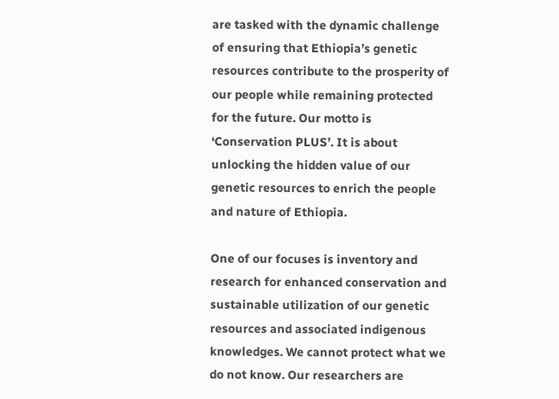are tasked with the dynamic challenge of ensuring that Ethiopia’s genetic resources contribute to the prosperity of our people while remaining protected for the future. Our motto is ‘Conservation PLUS’. It is about unlocking the hidden value of our genetic resources to enrich the people and nature of Ethiopia.

One of our focuses is inventory and research for enhanced conservation and sustainable utilization of our genetic resources and associated indigenous knowledges. We cannot protect what we do not know. Our researchers are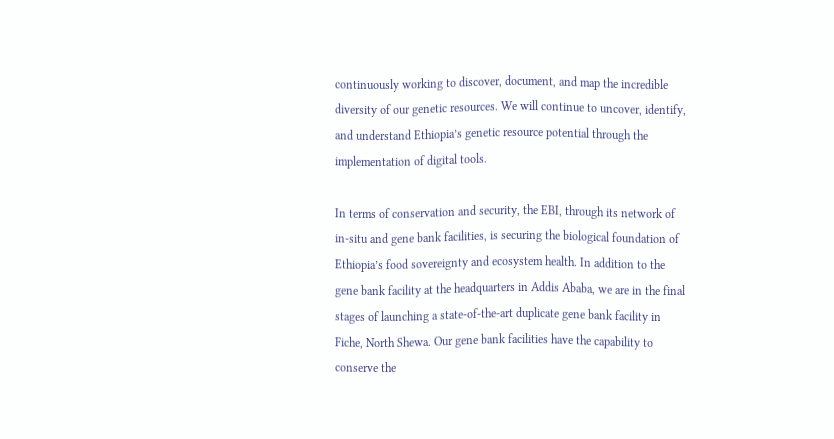continuously working to discover, document, and map the incredible diversity of our genetic resources. We will continue to uncover, identify, and understand Ethiopia’s genetic resource potential through the implementation of digital tools.

In terms of conservation and security, the EBI, through its network of in-situ and gene bank facilities, is securing the biological foundation of Ethiopia’s food sovereignty and ecosystem health. In addition to the gene bank facility at the headquarters in Addis Ababa, we are in the final stages of launching a state-of-the-art duplicate gene bank facility in Fiche, North Shewa. Our gene bank facilities have the capability to conserve the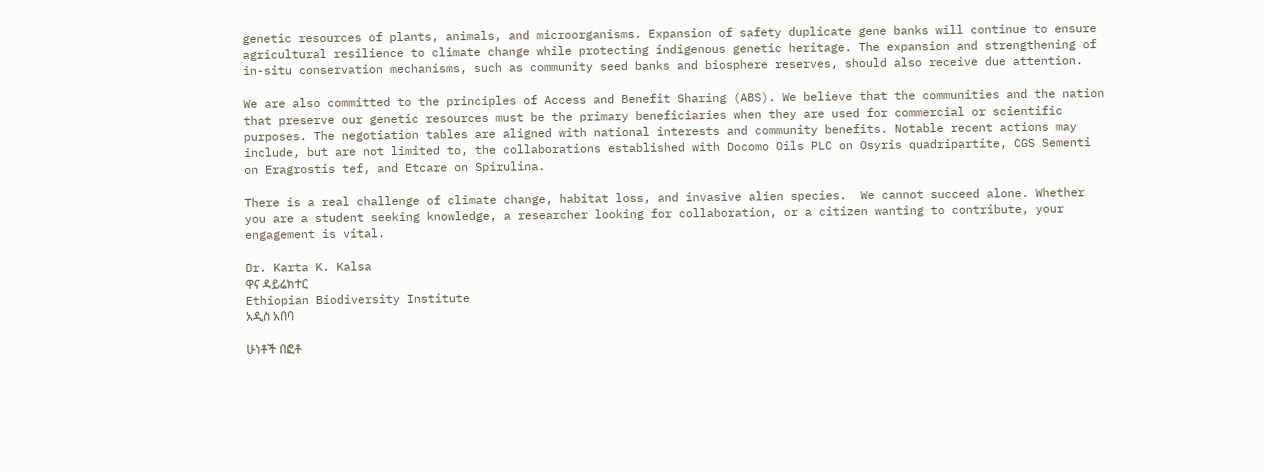genetic resources of plants, animals, and microorganisms. Expansion of safety duplicate gene banks will continue to ensure agricultural resilience to climate change while protecting indigenous genetic heritage. The expansion and strengthening of in-situ conservation mechanisms, such as community seed banks and biosphere reserves, should also receive due attention.

We are also committed to the principles of Access and Benefit Sharing (ABS). We believe that the communities and the nation that preserve our genetic resources must be the primary beneficiaries when they are used for commercial or scientific purposes. The negotiation tables are aligned with national interests and community benefits. Notable recent actions may include, but are not limited to, the collaborations established with Docomo Oils PLC on Osyris quadripartite, CGS Sementi on Eragrostis tef, and Etcare on Spirulina.

There is a real challenge of climate change, habitat loss, and invasive alien species.  We cannot succeed alone. Whether you are a student seeking knowledge, a researcher looking for collaboration, or a citizen wanting to contribute, your engagement is vital.

Dr. Karta K. Kalsa
ዋና ዳይሬክተር
Ethiopian Biodiversity Institute
አዲስ አበባ

ሁነቶች በፎቶ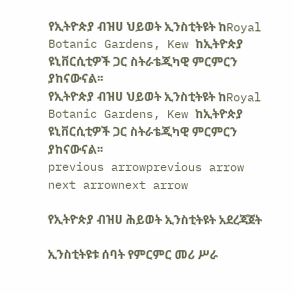የኢትዮጵያ ብዝሀ ህይወት ኢንስቲትዩት ከRoyal Botanic Gardens, Kew ከኢትዮጵያ ዩኒቨርሲቲዎች ጋር ስትራቴጂካዊ ምርምርን ያከናውናል፡፡
የኢትዮጵያ ብዝሀ ህይወት ኢንስቲትዩት ከRoyal Botanic Gardens, Kew ከኢትዮጵያ ዩኒቨርሲቲዎች ጋር ስትራቴጂካዊ ምርምርን ያከናውናል፡፡
previous arrowprevious arrow
next arrownext arrow

የኢትዮጵያ ብዝሀ ሕይወት ኢንስቲትዩት አደረጃጀት

ኢንስቲትዩቱ ሰባት የምርምር መሪ ሥራ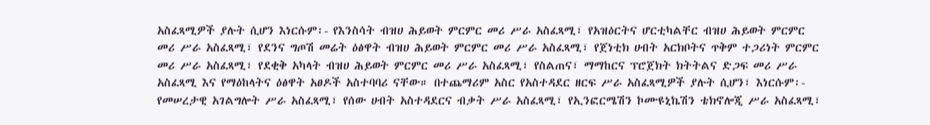አስፈጻሚዎች ያሉት ሲሆን እነርሱም፡- የእንስሳት ብዝሀ ሕይወት ምርምር መሪ ሥራ አስፈጻሚ፣ የአዝዕርትና ሆርቲካልቸር ብዝሀ ሕይወት ምርምር መሪ ሥራ አስፈጻሚ፣ የደንና ግጦሽ መሬት ዕፅዋት ብዝሀ ሕይወት ምርምር መሪ ሥራ አስፈጻሚ፣ የጀነቲክ ሀብት አርክቦትና ጥቅም ተጋሪነት ምርምር መሪ ሥራ አስፈጻሚ፣ የደቂቅ አካላት ብዝሀ ሕይወት ምርምር መሪ ሥራ አስፈጻሚ፣ የስልጠና፣ ማማከርና ፕሮጀክት ክትትልና ድጋፍ መሪ ሥራ አስፈጻሚ እና የማዕከላትና ዕፅዋት አፀዶች አስተባባሪ ናቸው። በተጨማሪም አስር የአስተዳደር ዘርፍ ሥራ አስፈጻሚዎች ያሉት ሲሆን፣ እነርሱም፡- የመሠረታዊ አገልግሎት ሥራ አስፈጻሚ፣ የሰው ሀብት አስተዳደርና ብቃት ሥራ አስፈጻሚ፣ የኢንፎርሜሽን ኮሙዩኒኬሽን ቴክኖሎጂ ሥራ አስፈጻሚ፣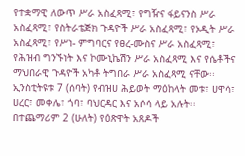የተቋማዊ ለውጥ ሥራ አስፈጻሚ፣ የግዥና ፋይናንስ ሥራ አስፈጻሚ፣ የስትራቴጅክ ጉዳዮች ሥራ አስፈጻሚ፣ የኦዲት ሥራ አስፈጻሚ፣ የሥነ- ምግባርና የፀረ-ሙስና ሥራ አስፈጻሚ፣ የሕዝብ ግንኙነት እና ኮሙኒኬሽን ሥራ አስፈጻሚ እና የሴቶችና ማህበራዊ ጉዳዮች አካቶ ትግበራ ሥራ አስፈጻሚ ናቸው፡፡ ኢንስቲትዩቱ 7 (ሰባት) የብዝሀ ሕይወት ማዕከላት መቱ፣ ሀዋሳ፣ ሀረር፣ መቀሌ፣ ጎባ፣ ባህርዳር እና አሶሳ ላይ አሉት፡፡ በተጨማሪም 2 (ሁለት) የዕጽዋት አጸዶች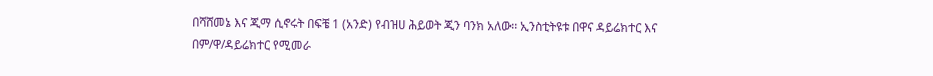በሻሸመኔ እና ጂማ ሲኖሩት በፍቼ 1 (አንድ) የብዝሀ ሕይወት ጂን ባንክ አለው፡፡ ኢንስቲትዩቱ በዋና ዳይሬክተር እና በም/ዋ/ዳይሬክተር የሚመራ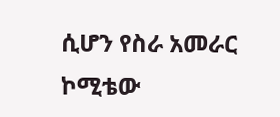ሲሆን የስራ አመራር ኮሚቴው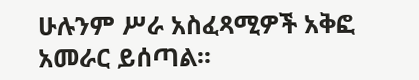ሁሉንም ሥራ አስፈጻሚዎች አቅፎ አመራር ይሰጣል፡፡